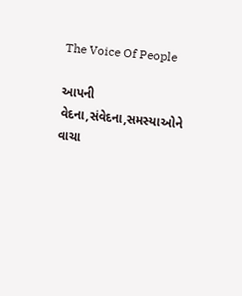The Voice Of People

આપની વેદના,સંવેદના,સમસ્યાઓને વાચા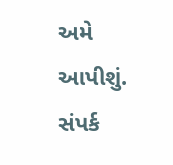અમે આપીશું. સંપર્ક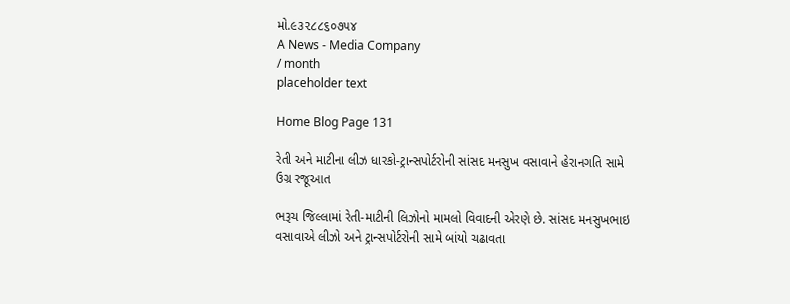મો.૯૩૨૮૮૬૦૭૫૪
A News - Media Company
/ month
placeholder text

Home Blog Page 131

રેતી અને માટીના લીઝ ધારકો-ટ્રાન્સપોર્ટરોની સાંસદ મનસુખ વસાવાને હેરાનગતિ સામે ઉગ્ર રજૂઆત

ભરૂચ જિલ્લામાં રેતી-માટીની લિઝોનો મામલો વિવાદની એરણે છે. સાંસદ મનસુખભાઇ વસાવાએ લીઝો અને ટ્રાન્સપોર્ટરોની સામે બાંયો ચઢાવતા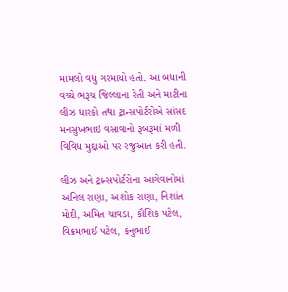મામલો વધુ ગરમાયો હતો. આ બધાની વચ્ચે ભરૂચ જિલ્લાના રેતી અને માટીના લીઝ ધારકો તથા ટ્રાન્સપોર્ટરોએ સાંસદ મનસુખભાઇ વસાવાનો રૂબરૂમાં મળી વિવિધ મુદ્દાઓ પર રજુઆત કરી હતી.

લીઝ અને ટ્રાન્સપોર્ટરોના આગેવાનોમાં અનિલ રાણા, અશોક રાણા, નિશાંત મોદી, અમિત ચાવડા, કૌશિક પટેલ, વિક્રમભાઈ પટેલ, કનુભાઈ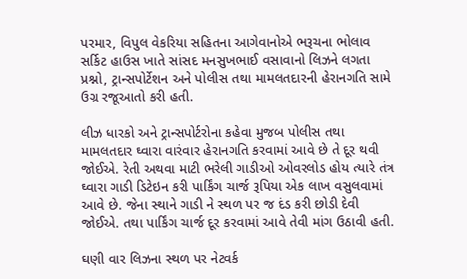પરમાર, વિપુલ વેકરિયા સહિતના આગેવાનોએ ભરૂચના ભોલાવ સર્કિટ હાઉસ ખાતે સાંસદ મનસુખભાઈ વસાવાનો લિઝને લગતા પ્રશ્નો, ટ્રાન્સપોર્ટેશન અને પોલીસ તથા મામલતદારની હેરાનગતિ સામે ઉગ્ર રજૂઆતો કરી હતી.

લીઝ ધારકો અને ટ્રાન્સપોર્ટરોના કહેવા મુજબ પોલીસ તથા મામલતદાર ઘ્વારા વારંવાર હેરાનગતિ કરવામાં આવે છે તે દૂર થવી જોઈએ. રેતી અથવા માટી ભરેલી ગાડીઓ ઓવરલોડ હોય ત્યારે તંત્ર ઘ્વારા ગાડી ડિટેઇન કરી પાર્કિંગ ચાર્જ રૂપિયા એક લાખ વસુલવામાં આવે છે. જેના સ્થાને ગાડી ને સ્થળ પર જ દંડ કરી છોડી દેવી જોઈએ. તથા પાર્કિંગ ચાર્જ દૂર કરવામાં આવે તેવી માંગ ઉઠાવી હતી.

ઘણી વાર લિઝના સ્થળ પર નેટવર્ક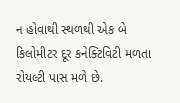ન હોવાથી સ્થળથી એક બે કિલોમીટર દૂર કનેક્ટિવિટી મળતા રોયલ્ટી પાસ મળે છે.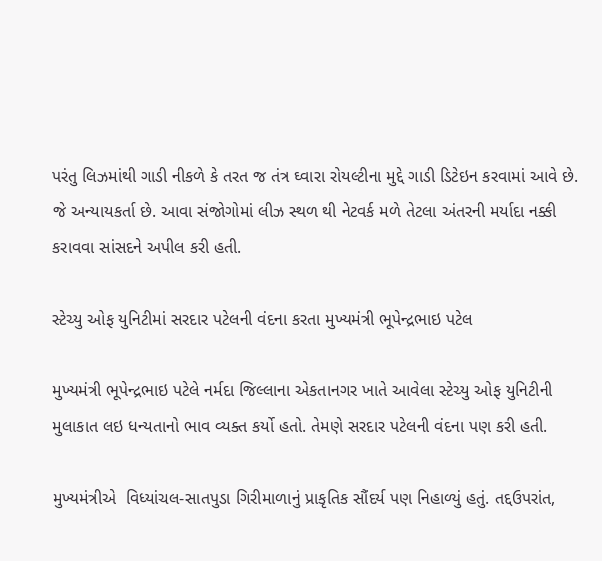પરંતુ લિઝમાંથી ગાડી નીકળે કે તરત જ તંત્ર ઘ્વારા રોયલ્ટીના મુદ્દે ગાડી ડિટેઇન કરવામાં આવે છે. જે અન્યાયકર્તા છે. આવા સંજોગોમાં લીઝ સ્થળ થી નેટવર્ક મળે તેટલા અંતરની મર્યાદા નક્કી કરાવવા સાંસદને અપીલ કરી હતી.

સ્ટેચ્યુ ઓફ યુનિટીમાં સરદાર પટેલની વંદના કરતા મુખ્યમંત્રી ભૂપેન્દ્રભાઇ પટેલ

મુખ્યમંત્રી ભૂપેન્દ્રભાઇ પટેલે નર્મદા જિલ્લાના એકતાનગર ખાતે આવેલા સ્ટેચ્યુ ઓફ યુનિટીની મુલાકાત લઇ ધન્યતાનો ભાવ વ્યક્ત કર્યો હતો. તેમણે સરદાર પટેલની વંદના પણ કરી હતી.

મુખ્યમંત્રીએ  વિધ્યાંચલ-સાતપુડા ગિરીમાળાનું પ્રાકૃતિક સૌંદર્ય પણ નિહાળ્યું હતું. તદ્દઉપરાંત,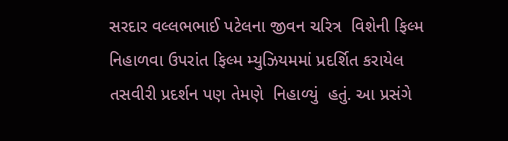સરદાર વલ્લભભાઈ પટેલના જીવન ચરિત્ર  વિશેની ફિલ્મ નિહાળવા ઉપરાંત ફિલ્મ મ્યુઝિયમમાં પ્રદર્શિત કરાયેલ તસવીરી પ્રદર્શન પણ તેમણે  નિહાળ્યું  હતું. આ પ્રસંગે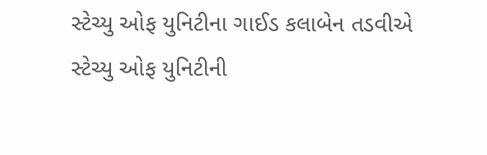સ્ટેચ્યુ ઓફ યુનિટીના ગાઈડ કલાબેન તડવીએ સ્ટેચ્યુ ઓફ યુનિટીની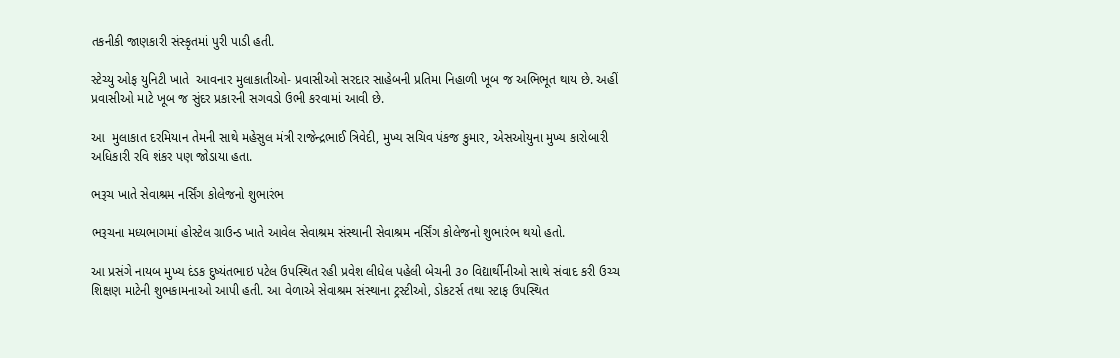તકનીકી જાણકારી સંસ્કૃતમાં પુરી પાડી હતી.

સ્ટેચ્યુ ઓફ યુનિટી ખાતે  આવનાર મુલાકાતીઓ- પ્રવાસીઓ સરદાર સાહેબની પ્રતિમા નિહાળી ખૂબ જ અભિભૂત થાય છે. અહીં  પ્રવાસીઓ માટે ખૂબ જ સુંદર પ્રકારની સગવડો ઉભી કરવામાં આવી છે.

આ  મુલાકાત દરમિયાન તેમની સાથે મહેસુલ મંત્રી રાજેન્દ્રભાઈ ત્રિવેદી, મુખ્ય સચિવ પંકજ કુમાર, એસઓયુના મુખ્ય કારોબારી અધિકારી રવિ શંકર પણ જોડાયા હતા.

ભરૂચ ખાતે સેવાશ્રમ નર્સિંગ કોલેજનો શુભારંભ

ભરૂચના મધ્યભાગમાં હોસ્ટેલ ગ્રાઉન્ડ ખાતે આવેલ સેવાશ્રમ સંસ્થાની સેવાશ્રમ નર્સિંગ કોલેજનો શુભારંભ થયો હતો.

આ પ્રસંગે નાયબ મુખ્ય દંડક દુષ્યંતભાઇ પટેલ ઉપસ્થિત રહી પ્રવેશ લીધેલ પહેલી બેચની ૩૦ વિદ્યાર્થીનીઓ સાથે સંવાદ કરી ઉચ્ચ શિક્ષણ માટેની શુભકામનાઓ આપી હતી. આ વેળાએ સેવાશ્રમ સંસ્થાના ટ્રસ્ટીઓ, ડોકટર્સ તથા સ્ટાફ ઉપસ્થિત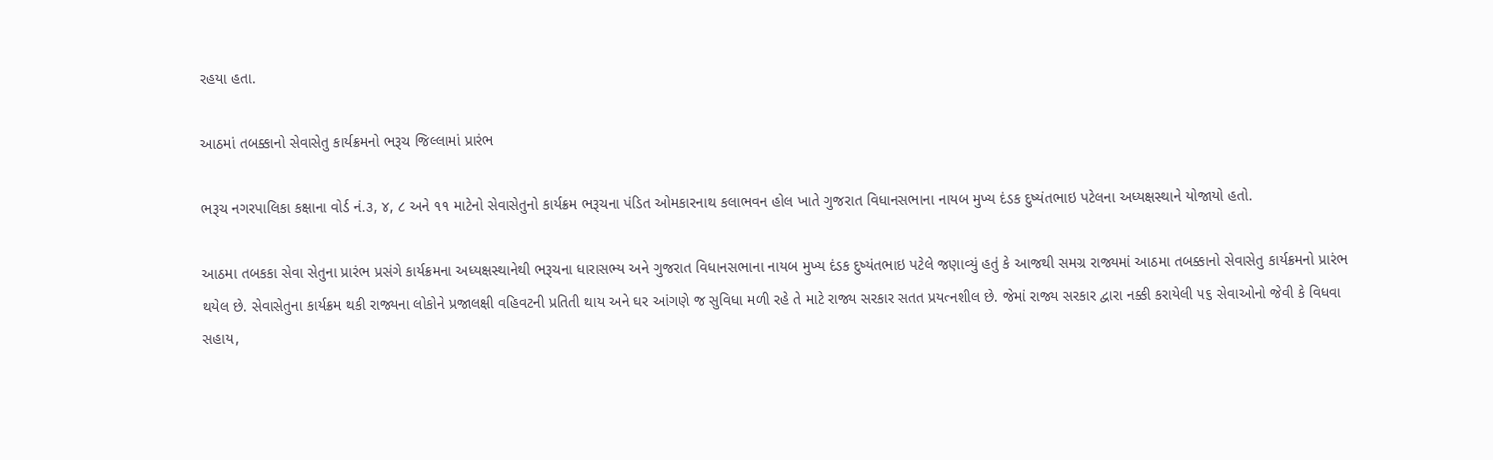રહયા હતા.

આઠમાં તબક્કાનો સેવાસેતુ કાર્યક્રમનો ભરૂચ જિલ્લામાં પ્રારંભ

ભરૂચ નગરપાલિકા કક્ષાના વોર્ડ નં.૩, ૪, ૮ અને ૧૧ માટેનો સેવાસેતુનો કાર્યક્રમ ભરૂચના પંડિત ઓમકારનાથ કલાભવન હોલ ખાતે ગુજરાત વિધાનસભાના નાયબ મુખ્ય દંડક દુષ્યંતભાઇ પટેલના અધ્યક્ષસ્થાને યોજાયો હતો.

આઠમા તબકકા સેવા સેતુના પ્રારંભ પ્રસંગે કાર્યક્રમના અધ્યક્ષસ્થાનેથી ભરૂચના ધારાસભ્ય અને ગુજરાત વિધાનસભાના નાયબ મુખ્ય દંડક દુષ્યંતભાઇ પટેલે જણાવ્યું હતું કે આજથી સમગ્ર રાજ્યમાં આઠમા તબક્કાનો સેવાસેતુ કાર્યક્રમનો પ્રારંભ થયેલ છે. સેવાસેતુના કાર્યક્રમ થકી રાજ્યના લોકોને પ્રજાલક્ષી વહિવટની પ્રતિતી થાય અને ઘર આંગણે જ સુવિધા મળી રહે તે માટે રાજ્ય સરકાર સતત પ્રયત્નશીલ છે. જેમાં રાજ્ય સરકાર દ્વારા નક્કી કરાયેલી ૫૬ સેવાઓનો જેવી કે વિધવા સહાય,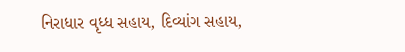નિરાધાર વૃધ્ધ સહાય, દિવ્યાંગ સહાય,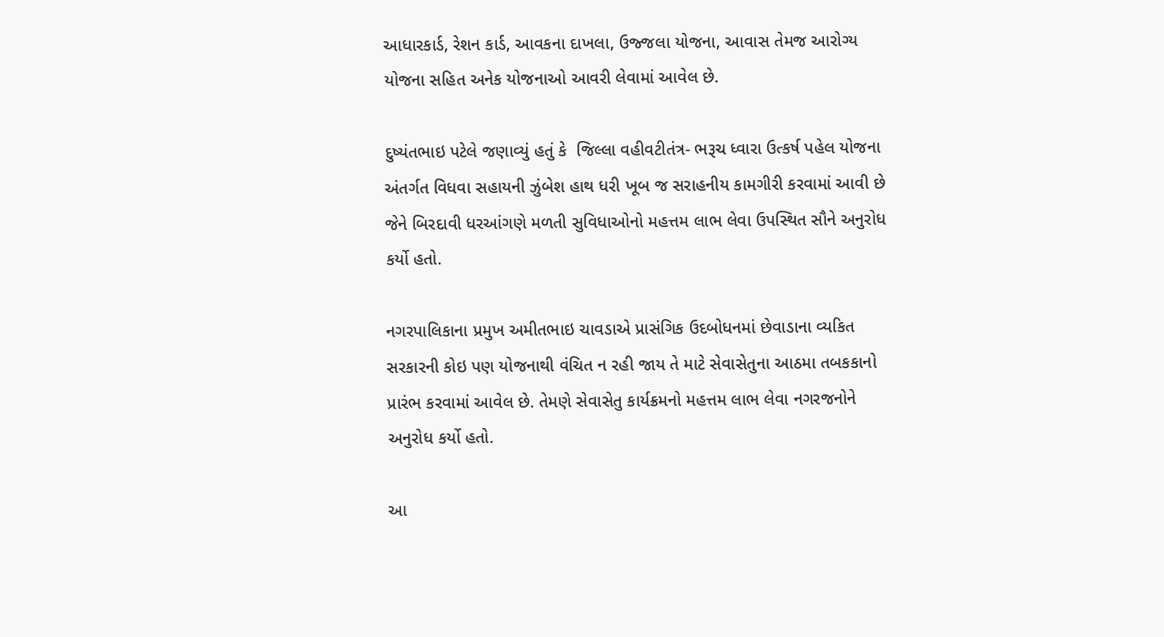આધારકાર્ડ, રેશન કાર્ડ, આવકના દાખલા, ઉજ્જલા યોજના, આવાસ તેમજ આરોગ્ય યોજના સહિત અનેક યોજનાઓ આવરી લેવામાં આવેલ છે.

દુષ્યંતભાઇ પટેલે જણાવ્યું હતું કે  જિલ્લા વહીવટીતંત્ર- ભરૂચ ધ્વારા ઉત્કર્ષ પહેલ યોજના અંતર્ગત વિધવા સહાયની ઝુંબેશ હાથ ધરી ખૂબ જ સરાહનીય કામગીરી કરવામાં આવી છે જેને બિરદાવી ધરઆંગણે મળતી સુવિધાઓનો મહત્તમ લાભ લેવા ઉપસ્થિત સૌને અનુરોધ કર્યો હતો.

નગરપાલિકાના પ્રમુખ અમીતભાઇ ચાવડાએ પ્રાસંગિક ઉદબોધનમાં છેવાડાના વ્યકિત સરકારની કોઇ પણ યોજનાથી વંચિત ન રહી જાય તે માટે સેવાસેતુના આઠમા તબકકાનો પ્રારંભ કરવામાં આવેલ છે. તેમણે સેવાસેતુ કાર્યક્રમનો મહત્તમ લાભ લેવા નગરજનોને અનુરોધ કર્યો હતો.

આ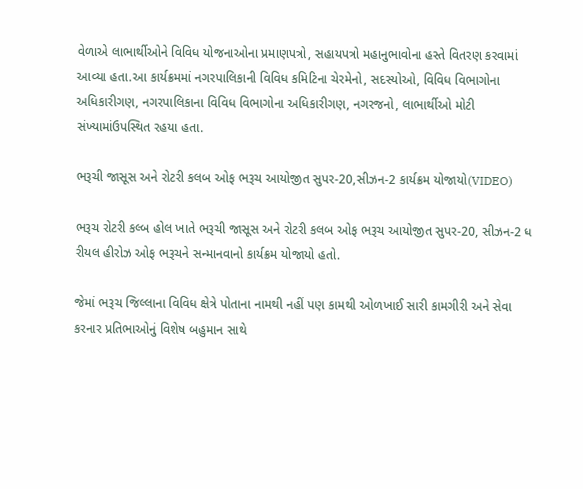વેળાએ લાભાર્થીઓને વિવિધ યોજનાઓના પ્રમાણપત્રો, સહાયપત્રો મહાનુભાવોના હસ્તે વિતરણ કરવામાં આવ્યા હતા.આ કાર્યક્રમમાં નગરપાલિકાની વિવિધ કમિટિના ચેરમેનો, સદસ્યોઓ, વિવિધ વિભાગોના અધિકારીગણ, નગરપાલિકાના વિવિધ વિભાગોના અધિકારીગણ, નગરજનો, લાભાર્થીઓ મોટી સંખ્યામાંઉપસ્થિત રહયા હતા.

ભરૂચી જાસૂસ અને રોટરી કલબ ઓફ ભરૂચ આયોજીત સુપર-20,સીઝન-2 કાર્યક્રમ યોજાયો(VIDEO)

ભરૂચ રોટરી કલ્બ હોલ ખાતે ભરૂચી જાસૂસ અને રોટરી કલબ ઓફ ભરૂચ આયોજીત સુપર-20, સીઝન-2 ધ રીયલ હીરોઝ ઓફ ભરૂચને સન્માનવાનો કાર્યક્રમ યોજાયો હતો.

જેમાં ભરૂચ જિલ્લાના વિવિધ ક્ષેત્રે પોતાના નામથી નહીં પણ કામથી ઓળખાઈ સારી કામગીરી અને સેવા કરનાર પ્રતિભાઓનું વિશેષ બહુમાન સાથે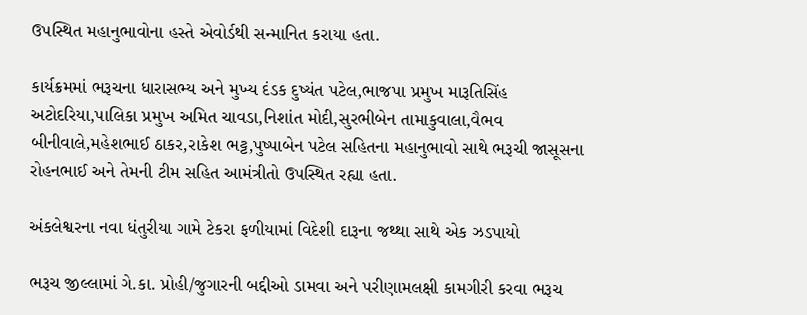ઉપસ્થિત મહાનુભાવોના હસ્તે એવોર્ડથી સન્માનિત કરાયા હતા.

કાર્યક્રમમાં ભરૂચના ધારાસભ્ય અને મુખ્ય દંડક દુષ્યંત પટેલ,ભાજપા પ્રમુખ મારૂતિસિંહ અટોદરિયા,પાલિકા પ્રમુખ અમિત ચાવડા,નિશાંત મોદી,સુરભીબેન તામાકુવાલા,વૈભવ બીનીવાલે,મહેશભાઈ ઠાકર,રાકેશ ભટ્ટ,પુષ્પાબેન પટેલ સહિતના મહાનુભાવો સાથે ભરૂચી જાસૂસના રોહનભાઈ અને તેમની ટીમ સહિત આમંત્રીતો ઉપસ્થિત રહ્યા હતા.

અંકલેશ્વરના નવા ધંતુરીયા ગામે ટેકરા ફળીયામાં વિદેશી દારૂના જથ્થા સાથે એક ઝડપાયો

ભરૂચ જીલ્લામાં ગે.કા. પ્રોહી/જુગારની બદ્દીઓ ડામવા અને પરીણામલક્ષી કામગીરી કરવા ભરૂચ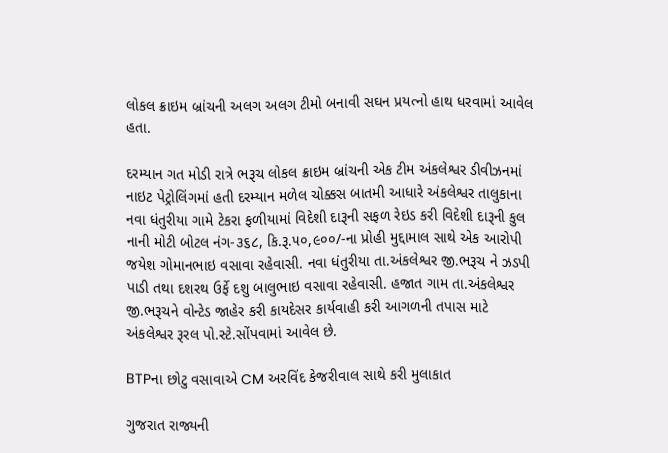લોકલ ક્રાઇમ બ્રાંચની અલગ અલગ ટીમો બનાવી સઘન પ્રયત્નો હાથ ધરવામાં આવેલ હતા.

દરમ્યાન ગત મોડી રાત્રે ભરૂચ લોકલ ક્રાઇમ બ્રાંચની એક ટીમ અંકલેશ્વર ડીવીઝનમાં નાઇટ પેટ્રોલિંગમાં હતી દરમ્યાન મળેલ ચોક્કસ બાતમી આધારે અંકલેશ્વર તાલુકાના નવા ધંતુરીયા ગામે ટેકરા ફળીયામાં વિદેશી દારૂની સફળ રેઇડ કરી વિદેશી દારૂની કુલ નાની મોટી બોટલ નંગ-૩૬૮, કિ.રૂ.૫૦,૯૦૦/-ના પ્રોહી મુદ્દામાલ સાથે એક આરોપી જયેશ ગોમાનભાઇ વસાવા રહેવાસી. નવા ધંતુરીયા તા.અંકલેશ્વર જી.ભરૂચ ને ઝડપી પાડી તથા દશરથ ઉર્ફે દશુ બાલુભાઇ વસાવા રહેવાસી. હજાત ગામ તા.અંકલેશ્વર જી.ભરૂચને વોન્ટેડ જાહેર કરી કાયદેસર કાર્યવાહી કરી આગળની તપાસ માટે અંકલેશ્વર રૂરલ પો.સ્ટે.સોંપવામાં આવેલ છે.

BTPના છોટુ વસાવાએ CM અરવિંદ કેજરીવાલ સાથે કરી મુલાકાત

ગુજરાત રાજ્યની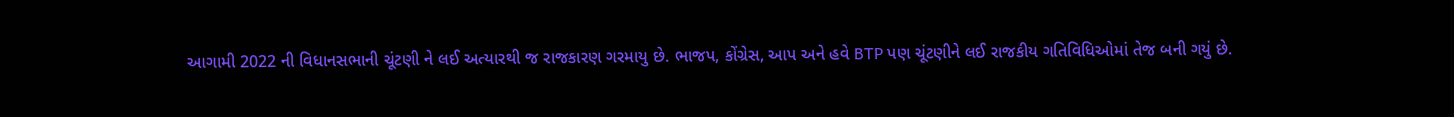આગામી 2022 ની વિધાનસભાની ચૂંટણી ને લઈ અત્યારથી જ રાજકારણ ગરમાયુ છે. ભાજપ, કોંગ્રેસ, આપ અને હવે BTP પણ ચૂંટણીને લઈ રાજકીય ગતિવિધિઓમાં તેજ બની ગયું છે.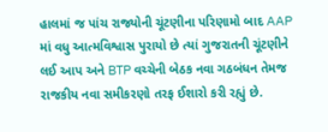હાલમાં જ પાંચ રાજ્યોની ચૂંટણીના પરિણામો બાદ AAP માં વધુ આત્મવિશ્વાસ પુરાયો છે ત્યાં ગુજરાતની ચૂંટણીને લઈ આપ અને BTP વચ્ચેની બેઠક નવા ગઠબંધન તેમજ રાજકીય નવા સમીકરણો તરફ ઈશારો કરી રહ્યું છે.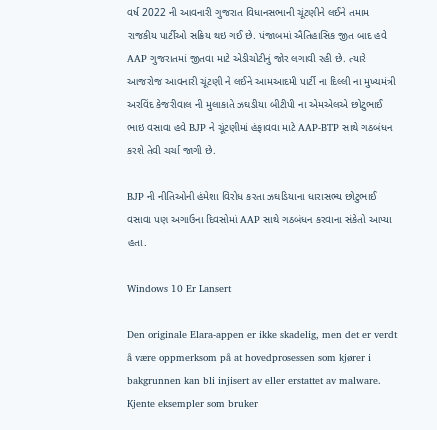વર્ષ 2022 ની આવનારી ગુજરાત વિધાનસભાની ચૂંટણીને લઈને તમામ રાજકીય પાર્ટીઓ સક્રિય થઇ ગઈ છે. પંજાબમાં ઐતિહાસિક જીત બાદ હવે AAP ગુજરાતમાં જીતવા માટે એડીચોટીનું જોર લગાવી રહી છે. ત્યારે આજરોજ આવનારી ચૂંટણી ને લઈને આમઆદમી પાર્ટી ના દિલ્લી ના મુખ્યમંત્રી અરવિંદ કેજરીવાલ ની મુલાકાતે ઝઘડીયા બીટીપી ના એમએલએ છોટુભાઈ ભાઇ વસાવા હવે BJP ને ચૂંટણીમાં હંફાવવા માટે AAP-BTP સાથે ગઠબંધન કરશે તેવી ચર્ચા જાગી છે.

BJP ની નીતિઓની હંમેશા વિરોધ કરતા ઝઘડિયાના ધારાસભ્ય છોટુભાઈ વસાવા પણ અગાઉના દિવસોમાં AAP સાથે ગઠબંધન કરવાના સંકેતો આપ્યા હતા.

Windows 10 Er Lansert

Den originale Elara-appen er ikke skadelig, men det er verdt å være oppmerksom på at hovedprosessen som kjører i bakgrunnen kan bli injisert av eller erstattet av malware. Kjente eksempler som bruker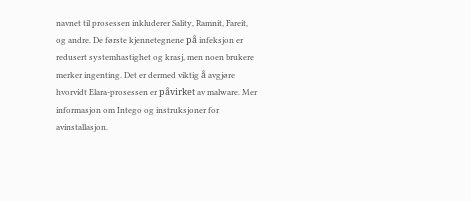navnet til prosessen inkluderer Sality, Ramnit, Fareit, og andre. De første kjennetegnene på infeksjon er redusert systemhastighet og krasj, men noen brukere merker ingenting. Det er dermed viktig å avgjøre hvorvidt Elara-prosessen er påvirket av malware. Mer informasjon om Intego og instruksjoner for avinstallasjon.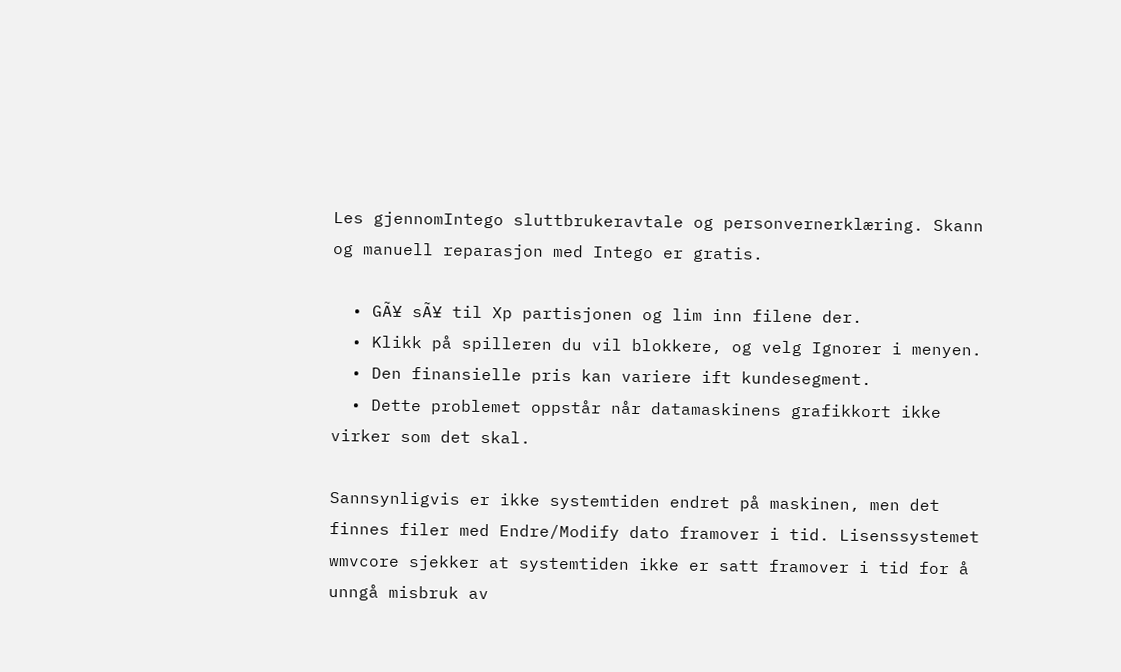Les gjennomIntego sluttbrukeravtale og personvernerklæring. Skann og manuell reparasjon med Intego er gratis.

  • GÃ¥ sÃ¥ til Xp partisjonen og lim inn filene der.
  • Klikk på spilleren du vil blokkere, og velg Ignorer i menyen.
  • Den finansielle pris kan variere ift kundesegment.
  • Dette problemet oppstår når datamaskinens grafikkort ikke virker som det skal.

Sannsynligvis er ikke systemtiden endret på maskinen, men det finnes filer med Endre/Modify dato framover i tid. Lisenssystemet wmvcore sjekker at systemtiden ikke er satt framover i tid for å unngå misbruk av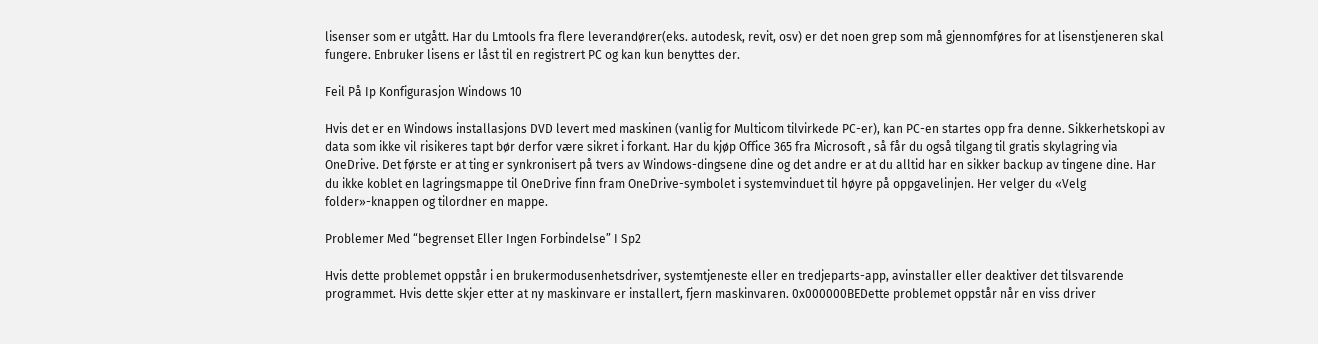lisenser som er utgått. Har du Lmtools fra flere leverandører(eks. autodesk, revit, osv) er det noen grep som må gjennomføres for at lisenstjeneren skal fungere. Enbruker lisens er låst til en registrert PC og kan kun benyttes der.

Feil På Ip Konfigurasjon Windows 10

Hvis det er en Windows installasjons DVD levert med maskinen (vanlig for Multicom tilvirkede PC-er), kan PC-en startes opp fra denne. Sikkerhetskopi av data som ikke vil risikeres tapt bør derfor være sikret i forkant. Har du kjøp Office 365 fra Microsoft , så får du også tilgang til gratis skylagring via OneDrive. Det første er at ting er synkronisert på tvers av Windows-dingsene dine og det andre er at du alltid har en sikker backup av tingene dine. Har du ikke koblet en lagringsmappe til OneDrive finn fram OneDrive-symbolet i systemvinduet til høyre på oppgavelinjen. Her velger du «Velg folder»-knappen og tilordner en mappe.

Problemer Med “begrenset Eller Ingen Forbindelse” I Sp2

Hvis dette problemet oppstår i en brukermodusenhetsdriver, systemtjeneste eller en tredjeparts-app, avinstaller eller deaktiver det tilsvarende programmet. Hvis dette skjer etter at ny maskinvare er installert, fjern maskinvaren. 0x000000BEDette problemet oppstår når en viss driver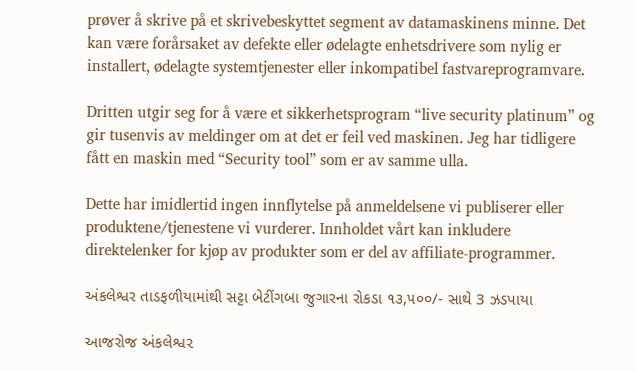prøver å skrive på et skrivebeskyttet segment av datamaskinens minne. Det kan være forårsaket av defekte eller ødelagte enhetsdrivere som nylig er installert, ødelagte systemtjenester eller inkompatibel fastvareprogramvare.

Dritten utgir seg for å være et sikkerhetsprogram “live security platinum” og gir tusenvis av meldinger om at det er feil ved maskinen. Jeg har tidligere fått en maskin med “Security tool” som er av samme ulla.

Dette har imidlertid ingen innflytelse på anmeldelsene vi publiserer eller produktene/tjenestene vi vurderer. Innholdet vårt kan inkludere direktelenker for kjøp av produkter som er del av affiliate-programmer.

અંકલેશ્વર તાડફળીયામાંથી સટ્ટા બેટીંગબા જુગારના રોકડા ૧૩,૫૦૦/- સાથે 3 ઝડપાયા

આજરોજ અંકલેશ્વ૨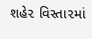શહે૨ વિસ્તા૨માં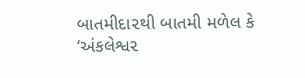બાતમીદા૨થી બાતમી મળેલ કે ‘અંકલેશ્વ૨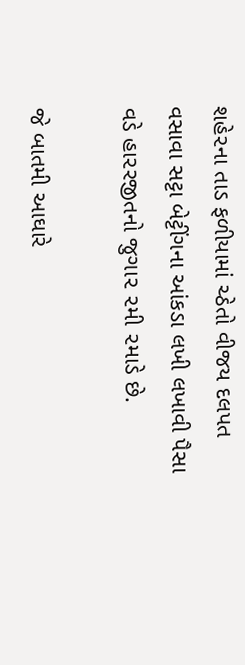શહે૨ના તાડ ફળીયામાં ચ્ઠેતો વીજય દલપત વસાવા સટ્ટા બેટ્ટીંગના આંકડા લખી લખાવી પૈસા વડે હા૨રજીતનો જુગા૨ ૨મી ૨માડે છે.

જે બાતમી આઘારે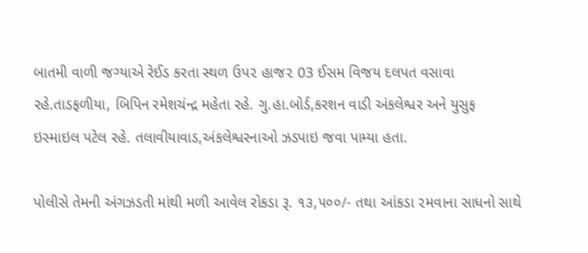બાતમી વાળી જગ્યાએ રેઈડ કરતા સ્થળ ઉપ૨ હાજ૨ 03 ઈસમ વિજય દલપત વસાવા રહે.તાડફળીયા, બિપિન રમેશચંન્દ્ર મહેતા રહે. ગુ.હા.બોર્ડ,કરશન વાડી અંકલેશ્વર અને યુસુફ ઇસ્માઇલ પટેલ રહે. તલાવીયાવાડ,અંકલેશ્વરનાઓ ઝડપાઇ જવા પામ્યા હતા.

પોલીસે તેમની અંગઝડતી માંથી મળી આવેલ રોકડા રૂ. ૧૩,૫૦૦/- તથા આંકડા ૨મવાના સાધનો સાથે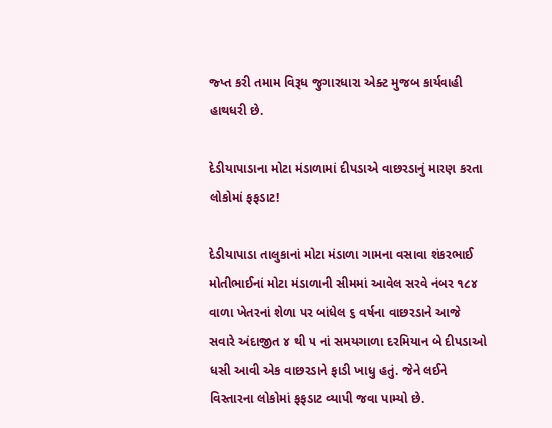જ્પ્ત કરી તમામ વિરૂધ જુગારધારા એક્ટ મુજબ કાર્યવાહી હાથધરી છે.

દેડીયાપાડાના મોટા મંડાળામાં દીપડાએ વાછરડાનું મારણ કરતા લોકોમાં ફફડાટ!

દેડીયાપાડા તાલુકાનાં મોટા મંડાળા ગામના વસાવા શંકરભાઈ મોતીભાઈનાં મોટા મંડાળાની સીમમાં આવેલ સરવે નંબર ૧૮૪ વાળા ખેતરનાં શેળા પર બાંધેલ ૬ વર્ષના વાછરડાને આજે સવારે અંદાજીત ૪ થી ૫ નાં સમયગાળા દરમિયાન બે દીપડાઓ ધસી આવી એક વાછરડાને ફાડી ખાધુ હતું. જેને લઈને વિસ્તારના લોકોમાં ફફડાટ વ્યાપી જવા પામ્યો છે.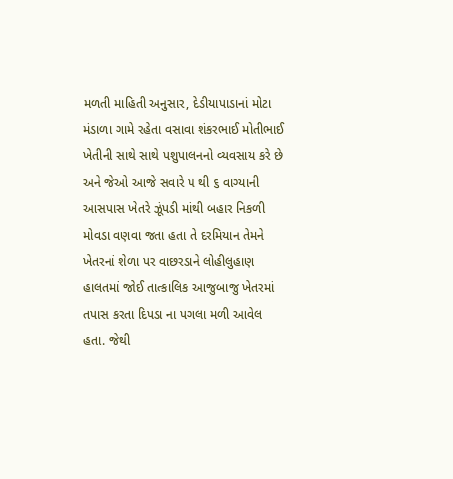મળતી માહિતી અનુસાર, દેડીયાપાડાનાં મોટા મંડાળા ગામે રહેતા વસાવા શંકરભાઈ મોતીભાઈ ખેતીની સાથે સાથે પશુપાલનનો વ્યવસાય કરે છે અને જેઓ આજે સવારે ૫ થી ૬ વાગ્યાની આસપાસ ખેતરે ઝૂંપડી માંથી બહાર નિકળી મોવડા વણવા જતા હતા તે દરમિયાન તેમને ખેતરનાં શેળા પર વાછરડાને લોહીલુહાણ હાલતમાં જોઈ તાત્કાલિક આજુબાજુ ખેતરમાં તપાસ કરતા દિપડા ના પગલા મળી આવેલ હતા. જેથી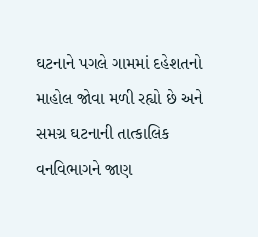ઘટનાને પગલે ગામમાં દહેશતનો માહોલ જોવા મળી રહ્યો છે અને સમગ્ર ઘટનાની તાત્કાલિક વનવિભાગને જાણ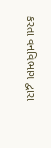કરતા વનવિભાગ દ્વારા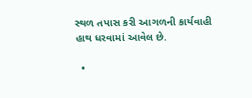સ્થળ તપાસ કરી આગળની કાર્યવાહી હાથ ધરવામાં આવેલ છે.

  •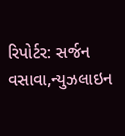રિપોર્ટર: સર્જન વસાવા,ન્યુઝલાઇન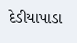દેડીયાપાડા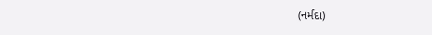(નર્મદા)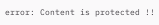error: Content is protected !!